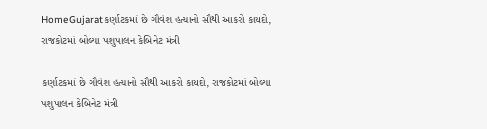HomeGujaratકર્ણાટકમાં છે ગૌવંશ હત્યાનો સૌથી આકરો કાયદો, રાજકોટમાં બોલ્યા પશુપાલન કેબિનેટ મંત્રી

કર્ણાટકમાં છે ગૌવંશ હત્યાનો સૌથી આકરો કાયદો, રાજકોટમાં બોલ્યા પશુપાલન કેબિનેટ મંત્રી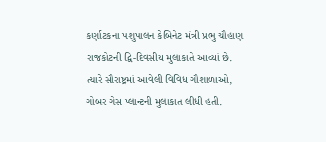કર્ણાટકના પશુપાલન કેબિનેટ મંત્રી પ્રભુ ચૌહાણ રાજકોટની દ્વિ-દિવસીય મુલાકાતે આવ્યાં છે. ત્યારે સૌરાષ્ટ્રમાં આવેલી વિવિધ ગૌશાળાઓ, ગોબર ગેસ પ્લાન્ટની મુલાકાત લીધી હતી.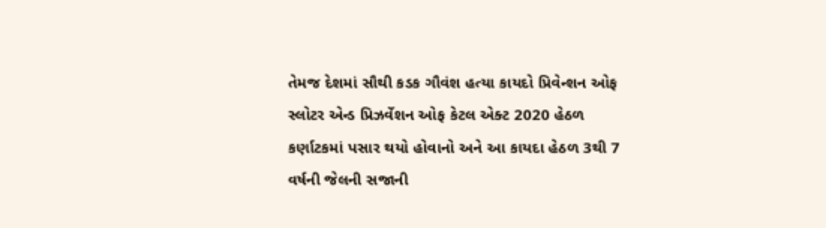તેમજ દેશમાં સૌથી કડક ગૌવંશ હત્યા કાયદો પ્રિવેન્શન ઓફ સ્લોટર એન્ડ પ્રિઝર્વેશન ઓફ કેટલ એક્ટ 2020 હેઠળ કર્ણાટકમાં પસાર થયો હોવાનો અને આ કાયદા હેઠળ 3થી 7 વર્ષની જેલની સજાની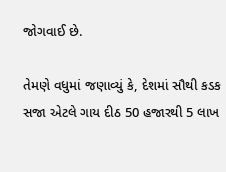જોગવાઈ છે.

તેમણે વધુમાં જણાવ્યું કે, દેશમાં સૌથી કડક સજા એટલે ગાય દીઠ 50 હજારથી 5 લાખ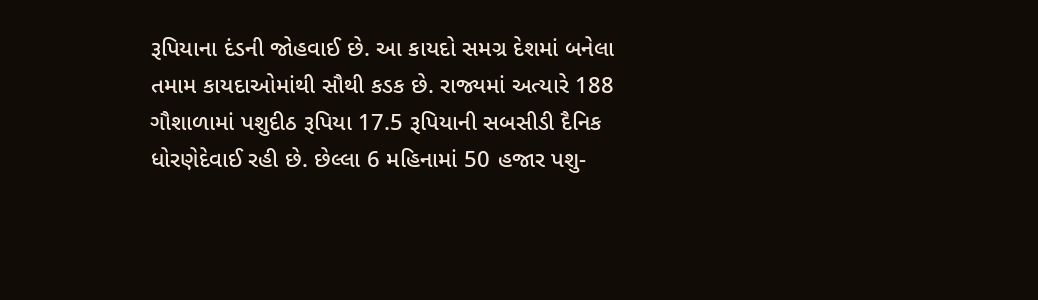રૂપિયાના દંડની જોહવાઈ છે. આ કાયદો સમગ્ર દેશમાં બનેલા તમામ કાયદાઓમાંથી સૌથી કડક છે. રાજ્યમાં અત્યારે 188 ગૌશાળામાં પશુદીઠ રૂપિયા 17.5 રૂપિયાની સબસીડી દૈનિક ધોરણેદેવાઈ રહી છે. છેલ્લા 6 મહિનામાં 50 હજાર પશુ-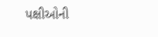પક્ષીઓની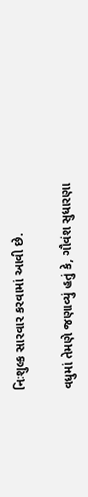નિઃશુલ્ક સારવાર કરવામાં આવી છે.

વધુમાં તેમણે જણાવ્યું હતું કે, ગૌવંશ સુધારણા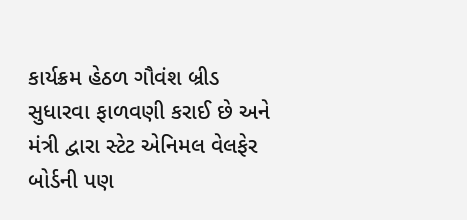કાર્યક્રમ હેઠળ ગૌવંશ બ્રીડ સુધારવા ફાળવણી કરાઈ છે અને મંત્રી દ્વારા સ્ટેટ એનિમલ વેલફેર બોર્ડની પણ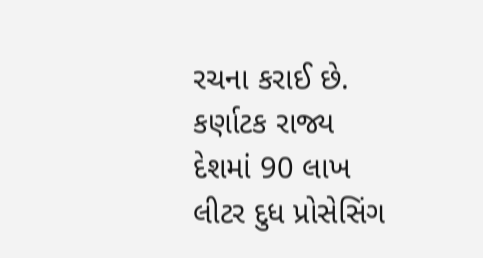રચના કરાઈ છે. કર્ણાટક રાજ્ય દેશમાં 90 લાખ લીટર દુધ પ્રોસેસિંગ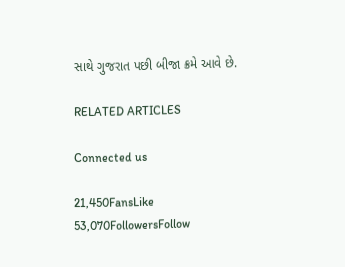સાથે ગુજરાત પછી બીજા ક્રમે આવે છે.

RELATED ARTICLES

Connected us

21,450FansLike
53,070FollowersFollow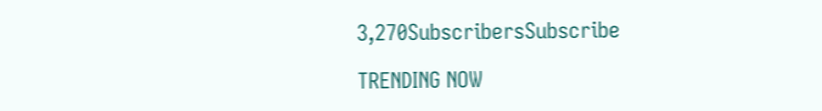3,270SubscribersSubscribe

TRENDING NOW